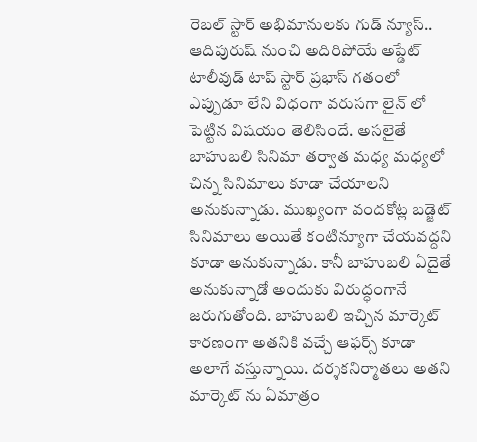రెబల్ స్టార్ అభిమానులకు గుడ్ న్యూస్.. ఆదిపురుష్ నుంచి అదిరిపోయే అప్డేట్
టాలీవుడ్ టాప్ స్టార్ ప్రభాస్ గతంలో ఎప్పుడూ లేని విధంగా వరుసగా లైన్ లో పెట్టిన విషయం తెలిసిందే. అసలైతే బాహుబలి సినిమా తర్వాత మధ్య మధ్యలో చిన్న సినిమాలు కూడా చేయాలని అనుకున్నాడు. ముఖ్యంగా వందకోట్ల బడ్జెట్ సినిమాలు అయితే కంటిన్యూగా చేయవద్దని కూడా అనుకున్నాడు. కానీ బాహుబలి ఏదైతే అనుకున్నాడో అందుకు విరుద్ధంగానే జరుగుతోంది. బాహుబలి ఇచ్చిన మార్కెట్ కారణంగా అతనికి వచ్చే ఆఫర్స్ కూడా అలాగే వస్తున్నాయి. దర్శకనిర్మాతలు అతని మార్కెట్ ను ఏమాత్రం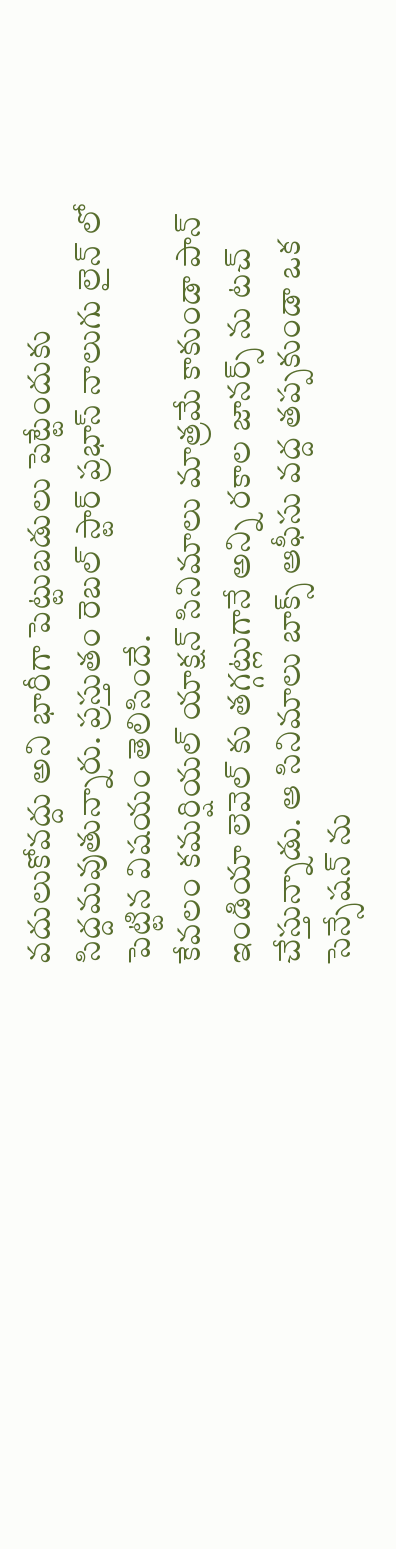వదులుకోవద్దు అని భారీగా పెట్టుబడులు పెట్టేందుకు సిద్దమవుతున్నారు. ప్రస్తుతం రెబల్ స్టార్ ప్రభాస్ నాలుగు లైన్ లో పెట్టిన విషయం తెలిసిందే.
కేవలం కమర్షియల్ యాక్షన్ సినిమాలు మాత్రమే కాకుండా పాన్ ఇండియా లెవెల్ కు తగ్గట్లుగానే అన్ని రకాల జానర్స్ ను టచ్ చేస్తున్నాడు. ఆ సినిమాలు బాక్స్ ఆఫీసు వద్ద తప్పకుండా ఒక సెన్సేషన్ ను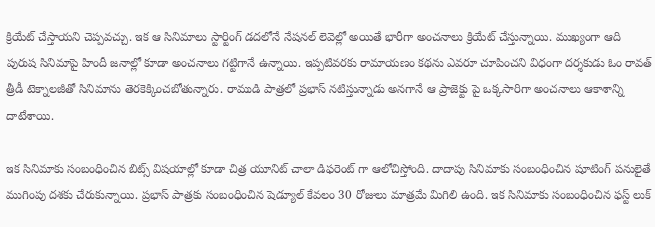క్రియేట్ చేస్తాయని చెప్పవచ్చు. ఇక ఆ సినిమాలు స్టార్టింగ్ డదలోనే నేషనల్ లెవెల్లో అయితే భారీగా అంచనాలు క్రియేట్ చేస్తున్నాయి. ముఖ్యంగా ఆది పురుష సినిమాపై హిందీ జనాల్లో కూడా అంచనాలు గట్టిగానే ఉన్నాయి. ఇప్పటివరకు రామాయణం కథను ఎవరూ చూపించని విధంగా దర్శకుడు ఓం రావత్ త్రీడీ టెక్నాలజీతో సినిమాను తెరకెక్కించబోతున్నారు. రాముడి పాత్రలో ప్రభాస్ నటిస్తున్నాడు అనగానే ఆ ప్రాజెక్టు పై ఒక్కసారిగా అంచనాలు ఆకాశాన్ని దాటేశాయి.

ఇక సినిమాకు సంబంధించిన బిట్స్ విషయాల్లో కూడా చిత్ర యూనిట్ చాలా డిఫరెంట్ గా ఆలోచిస్తోంది. దాదాపు సినిమాకు సంబంధించిన షూటింగ్ పనులైతే ముగింపు దశకు చేరుకున్నాయి. ప్రభాస్ పాత్రకు సంబంధించిన షెడ్యూల్ కేవలం 30 రోజులు మాత్రమే మిగిలి ఉంది. ఇక సినిమాకు సంబంధించిన ఫస్ట్ లుక్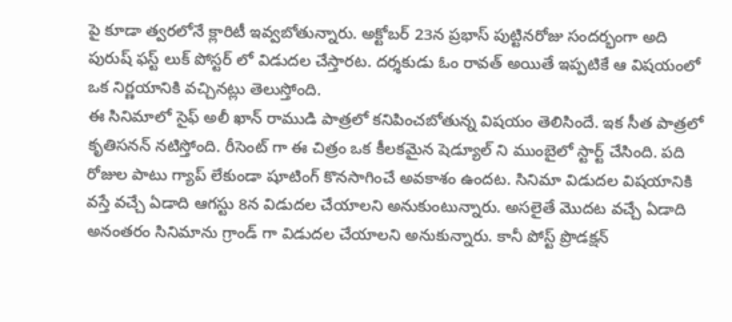పై కూడా త్వరలోనే క్లారిటీ ఇవ్వబోతున్నారు. అక్టోబర్ 23న ప్రభాస్ పుట్టినరోజు సందర్భంగా అది పురుష్ ఫస్ట్ లుక్ పోస్టర్ లో విడుదల చేస్తారట. దర్శకుడు ఓం రావత్ అయితే ఇప్పటికే ఆ విషయంలో ఒక నిర్ణయానికి వచ్చినట్లు తెలుస్తోంది.
ఈ సినిమాలో సైఫ్ అలీ ఖాన్ రాముడి పాత్రలో కనిపించబోతున్న విషయం తెలిసిందే. ఇక సీత పాత్రలో కృతిసనన్ నటిస్తోంది. రీసెంట్ గా ఈ చిత్రం ఒక కీలకమైన షెడ్యూల్ ని ముంబైలో స్టార్ట్ చేసింది. పది రోజుల పాటు గ్యాప్ లేకుండా షూటింగ్ కొనసాగించే అవకాశం ఉందట. సినిమా విడుదల విషయానికి వస్తే వచ్చే ఏడాది ఆగస్టు 8న విడుదల చేయాలని అనుకుంటున్నారు. అసలైతే మొదట వచ్చే ఏడాది అనంతరం సినిమాను గ్రాండ్ గా విడుదల చేయాలని అనుకున్నారు. కానీ పోస్ట్ ప్రొడక్షన్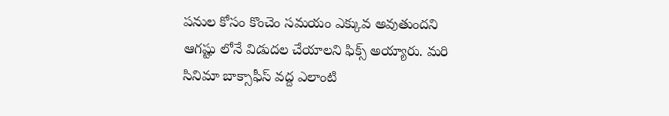పనుల కోసం కొంచెం సమయం ఎక్కువ అవుతుందని ఆగష్టు లోనే విడుదల చేయాలని ఫిక్స్ అయ్యారు. మరి సినిమా బాక్సాఫీస్ వద్ద ఎలాంటి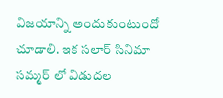విజయాన్ని అందుకుంటుందో చూడాలి. ఇక సలార్ సినిమా సమ్మర్ లో విడుదల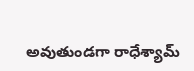అవుతుండగా రాధేశ్యామ్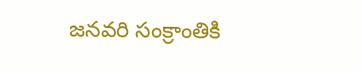జనవరి సంక్రాంతికి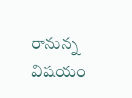రానున్న విషయం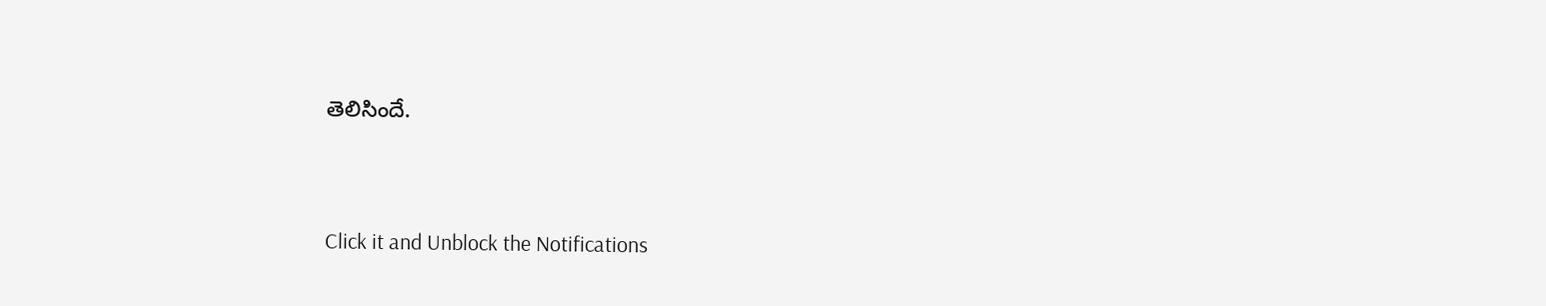తెలిసిందే.


Click it and Unblock the Notifications